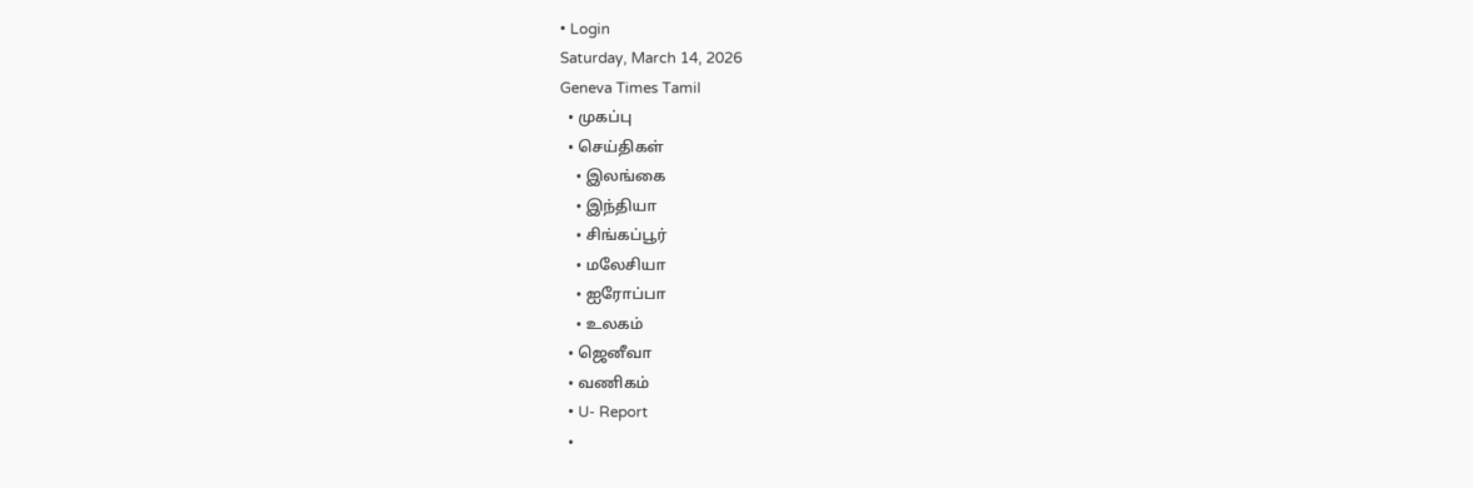• Login
Saturday, March 14, 2026
Geneva Times Tamil
  • முகப்பு
  • செய்திகள்
    • இலங்கை
    • இந்தியா
    • சிங்கப்பூர்
    • மலேசியா
    • ஐரோப்பா
    • உலகம்
  • ஜெனீவா
  • வணிகம்
  • U- Report
  •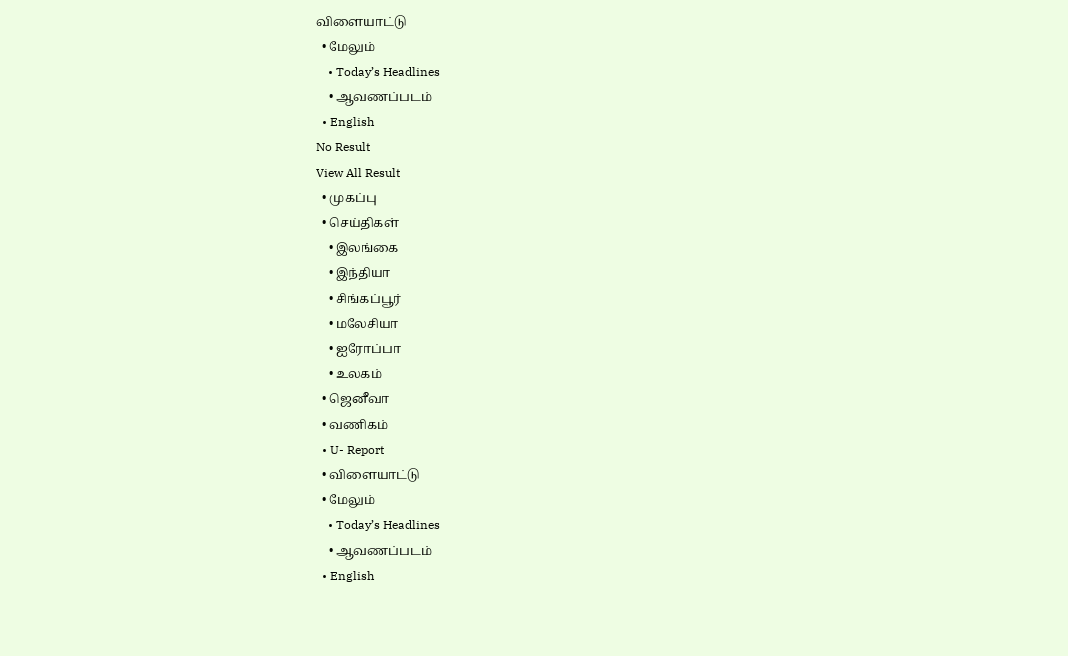விளையாட்டு
  • மேலும்
    • Today’s Headlines
    • ஆவணப்படம்
  • English
No Result
View All Result
  • முகப்பு
  • செய்திகள்
    • இலங்கை
    • இந்தியா
    • சிங்கப்பூர்
    • மலேசியா
    • ஐரோப்பா
    • உலகம்
  • ஜெனீவா
  • வணிகம்
  • U- Report
  • விளையாட்டு
  • மேலும்
    • Today’s Headlines
    • ஆவணப்படம்
  • English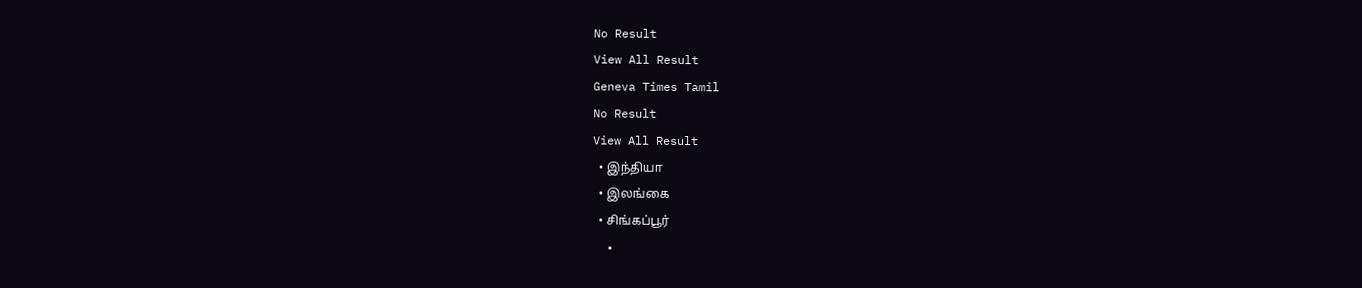No Result
View All Result
Geneva Times Tamil
No Result
View All Result
  • இந்தியா
  • இலங்கை
  • சிங்கப்பூர்
  •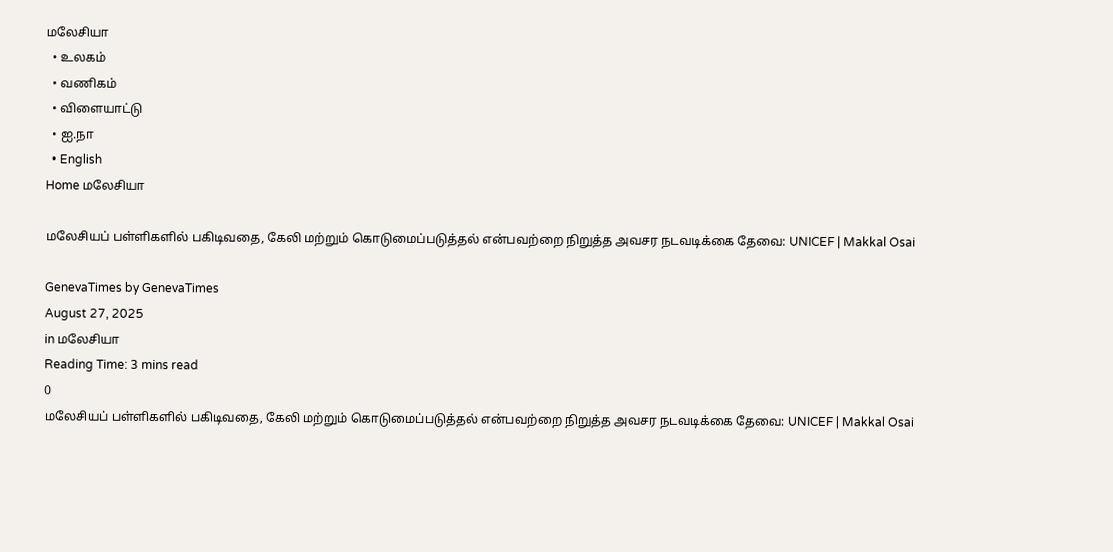மலேசியா
  • உலகம்
  • வணிகம்
  • விளையாட்டு
  • ஐ.நா
  • English
Home மலேசியா

மலேசியப் பள்ளிகளில் பகிடிவதை, கேலி மற்றும் கொடுமைப்படுத்தல் என்பவற்றை நிறுத்த அவசர நடவடிக்கை தேவை: UNICEF | Makkal Osai

GenevaTimes by GenevaTimes
August 27, 2025
in மலேசியா
Reading Time: 3 mins read
0
மலேசியப் பள்ளிகளில் பகிடிவதை, கேலி மற்றும் கொடுமைப்படுத்தல் என்பவற்றை நிறுத்த அவசர நடவடிக்கை தேவை: UNICEF | Makkal Osai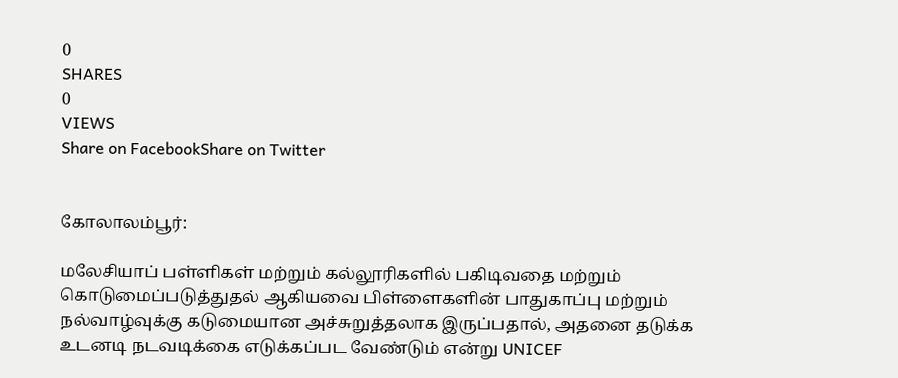0
SHARES
0
VIEWS
Share on FacebookShare on Twitter


கோலாலம்பூர்:

மலேசியாப் பள்ளிகள் மற்றும் கல்லூரிகளில் பகிடிவதை மற்றும் கொடுமைப்படுத்துதல் ஆகியவை பிள்ளைகளின் பாதுகாப்பு மற்றும் நல்வாழ்வுக்கு கடுமையான அச்சுறுத்தலாக இருப்பதால், அதனை தடுக்க உடனடி நடவடிக்கை எடுக்கப்பட வேண்டும் என்று UNICEF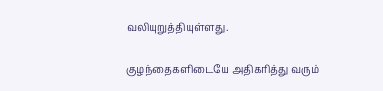வலியுறுத்தியுள்ளது.

குழந்தைகளிடையே அதிகரித்து வரும்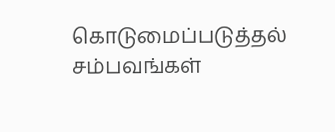கொடுமைப்படுத்தல் சம்பவங்கள்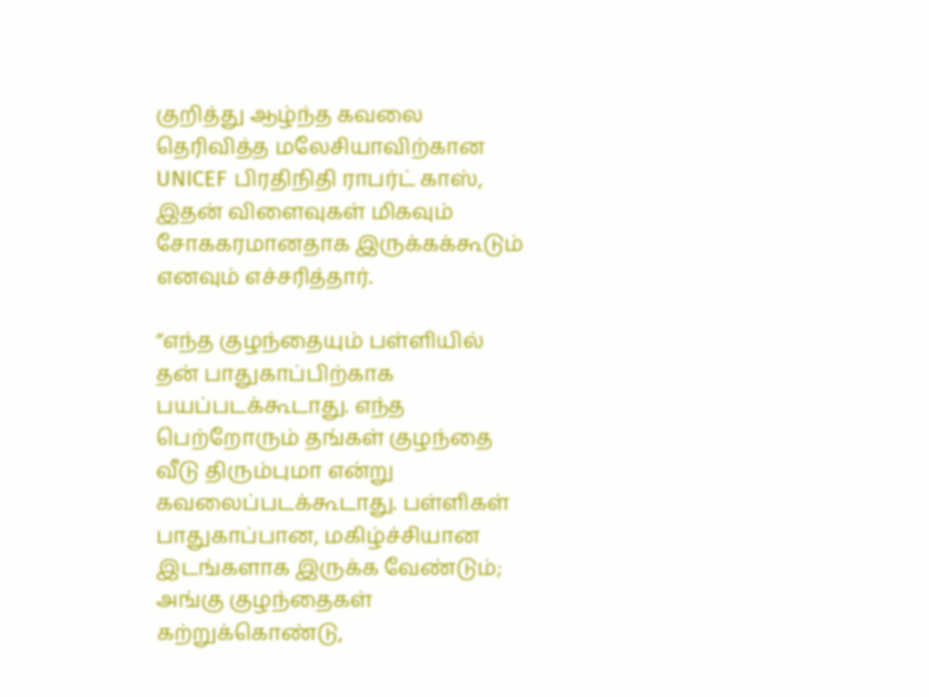குறித்து ஆழ்ந்த கவலை தெரிவித்த மலேசியாவிற்கான UNICEF பிரதிநிதி ராபர்ட் காஸ், இதன் விளைவுகள் மிகவும் சோககரமானதாக இருக்கக்கூடும் எனவும் எச்சரித்தார்.

“எந்த குழந்தையும் பள்ளியில் தன் பாதுகாப்பிற்காக பயப்படக்கூடாது. எந்த பெற்றோரும் தங்கள் குழந்தை வீடு திரும்புமா என்று கவலைப்படக்கூடாது. பள்ளிகள் பாதுகாப்பான, மகிழ்ச்சியான இடங்களாக இருக்க வேண்டும்; அங்கு குழந்தைகள் கற்றுக்கொண்டு,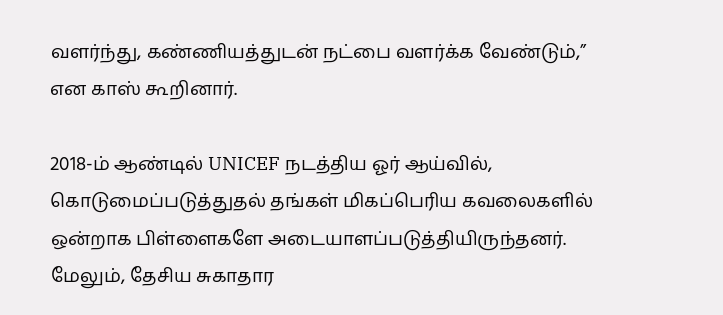வளர்ந்து, கண்ணியத்துடன் நட்பை வளர்க்க வேண்டும்,” என காஸ் கூறினார்.

2018-ம் ஆண்டில் UNICEF நடத்திய ஓர் ஆய்வில், கொடுமைப்படுத்துதல் தங்கள் மிகப்பெரிய கவலைகளில் ஒன்றாக பிள்ளைகளே அடையாளப்படுத்தியிருந்தனர். மேலும், தேசிய சுகாதார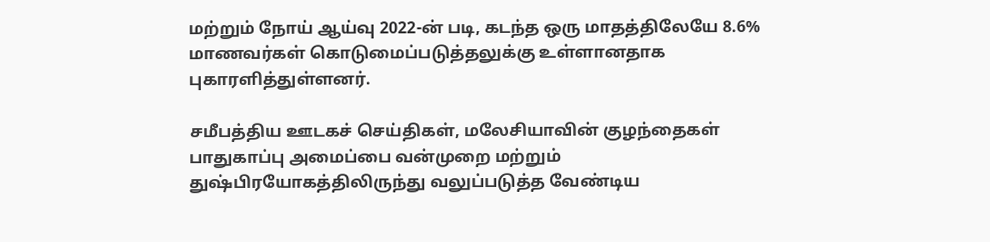மற்றும் நோய் ஆய்வு 2022-ன் படி, கடந்த ஒரு மாதத்திலேயே 8.6% மாணவர்கள் கொடுமைப்படுத்தலுக்கு உள்ளானதாக புகாரளித்துள்ளனர்.

சமீபத்திய ஊடகச் செய்திகள், மலேசியாவின் குழந்தைகள் பாதுகாப்பு அமைப்பை வன்முறை மற்றும் துஷ்பிரயோகத்திலிருந்து வலுப்படுத்த வேண்டிய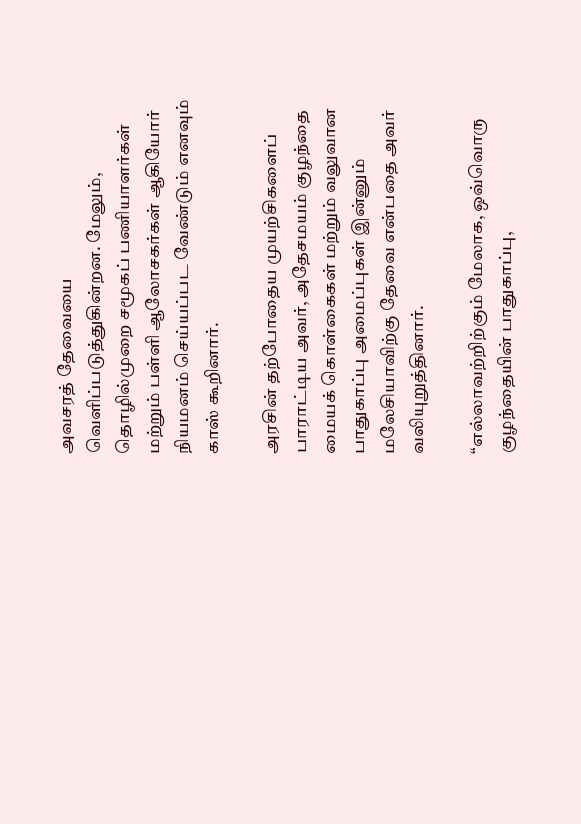அவசரத் தேவையை வெளிப்படுத்துகின்றன. மேலும், தொழில்முறை சமூகப் பணியாளர்கள் மற்றும் பள்ளி ஆலோசகர்கள் ஆகியோர் நியமனம் செய்யப்பட வேண்டும் எனவும் காஸ் கூறினார்.

அரசின் தற்போதைய முயற்சிகளைப் பாராட்டிய அவர், அதேசமயம் குழந்தை மையக் கொள்கைகள் மற்றும் வலுவான பாதுகாப்பு அமைப்புகள் இன்னும் மலேசியாவிற்கு தேவை என்பதை அவர் வலியுறுத்தினார்.

“எல்லாவற்றிற்கும் மேலாக, ஒவ்வொரு குழந்தையின் பாதுகாப்பு,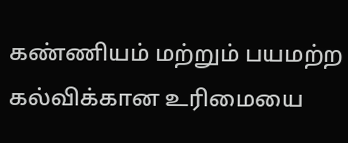கண்ணியம் மற்றும் பயமற்ற கல்விக்கான உரிமையை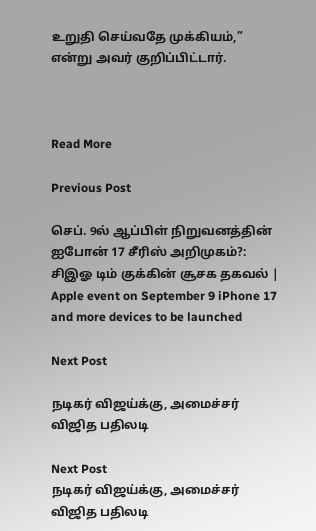உறுதி செய்வதே முக்கியம்,” என்று அவர் குறிப்பிட்டார்.



Read More

Previous Post

செப். 9ல் ஆப்பிள் நிறுவனத்தின் ஐபோன் 17 சீரிஸ் அறிமுகம்?: சிஇஓ டிம் குக்கின் சூசக தகவல் | Apple event on September 9 iPhone 17 and more devices to be launched

Next Post

நடிகர் விஜய்க்கு, அமைச்சர் விஜித பதிலடி

Next Post
நடிகர் விஜய்க்கு, அமைச்சர் விஜித பதிலடி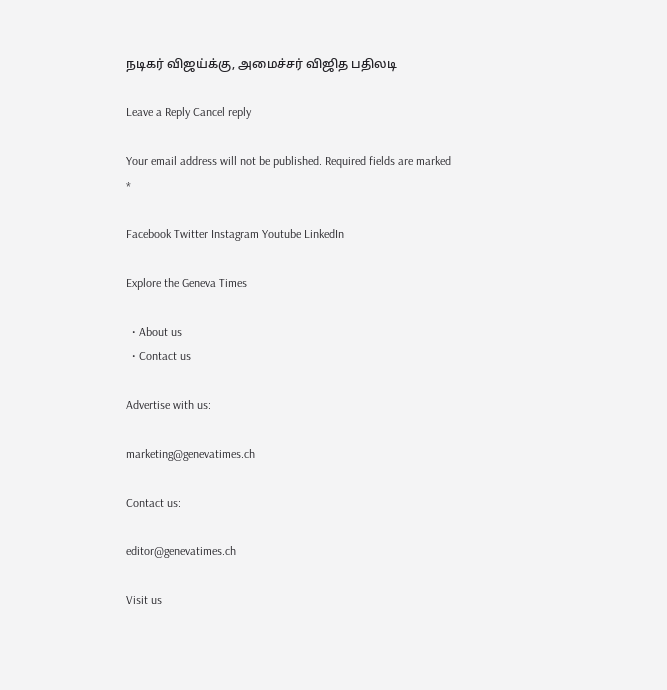நடிகர் விஜய்க்கு, அமைச்சர் விஜித பதிலடி

Leave a Reply Cancel reply

Your email address will not be published. Required fields are marked *

Facebook Twitter Instagram Youtube LinkedIn

Explore the Geneva Times

  • About us
  • Contact us

Advertise with us:

marketing@genevatimes.ch

Contact us:

editor@genevatimes.ch

Visit us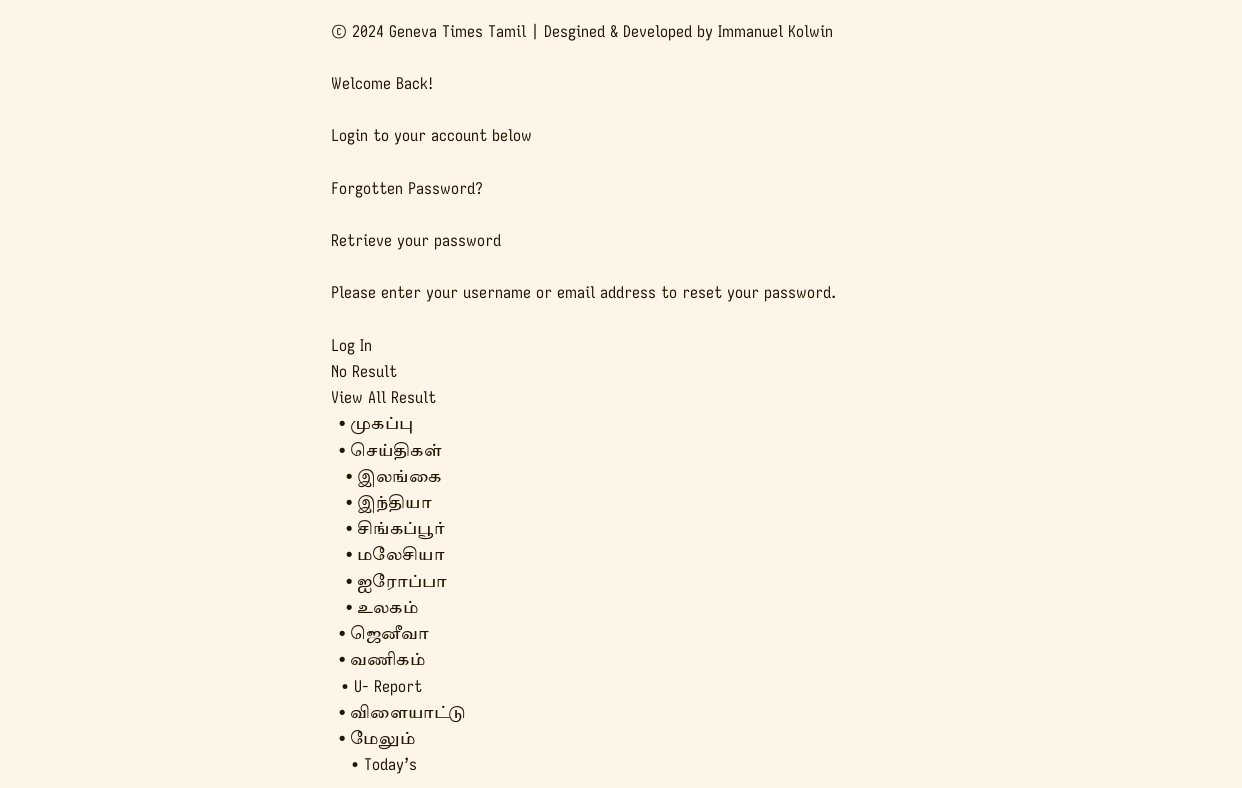© 2024 Geneva Times Tamil | Desgined & Developed by Immanuel Kolwin

Welcome Back!

Login to your account below

Forgotten Password?

Retrieve your password

Please enter your username or email address to reset your password.

Log In
No Result
View All Result
  • முகப்பு
  • செய்திகள்
    • இலங்கை
    • இந்தியா
    • சிங்கப்பூர்
    • மலேசியா
    • ஐரோப்பா
    • உலகம்
  • ஜெனீவா
  • வணிகம்
  • U- Report
  • விளையாட்டு
  • மேலும்
    • Today’s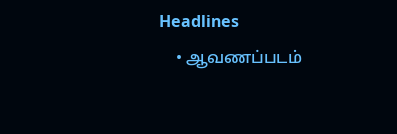Headlines
    • ஆவணப்படம்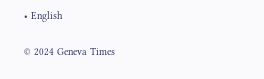• English

© 2024 Geneva Times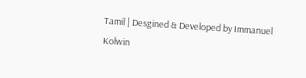Tamil | Desgined & Developed by Immanuel Kolwin